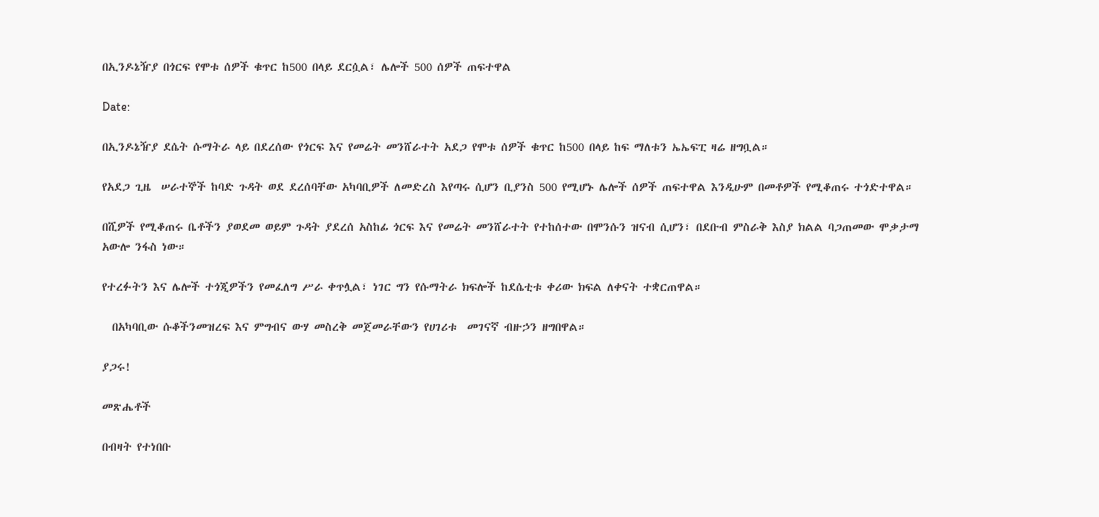በኢንዶኔዥያ በጎርፍ የሞቱ ሰዎች ቁጥር ከ500 በላይ ደርሷል፣ ሌሎች 500 ሰዎች ጠፍተዋል

Date:

በኢንዶኔዥያ ደሴት ሱማትራ ላይ በደረሰው የጎርፍ እና የመሬት መንሸራተት አደጋ የሞቱ ሰዎች ቁጥር ከ500 በላይ ከፍ ማለቱን ኤኤፍፒ ዛሬ ዘግቧል።

የአደጋ ጊዜ  ሠራተኞች ከባድ ጉዳት ወደ ደረሰባቸው አካባቢዎች ለመድረስ እየጣሩ ሲሆን ቢያንስ 500 የሚሆኑ ሌሎች ሰዎች ጠፍተዋል እንዲሁም በመቶዎች የሚቆጠሩ ተጎድተዋል።

በሺዎች የሚቆጠሩ ቤቶችን ያወደመ ወይም ጉዳት ያደረሰ አስከፊ ጎርፍ እና የመሬት መንሸራተት የተከሰተው በሞንሱን ዝናብ ሲሆን፣ በደቡብ ምስራቅ እስያ ክልል ባጋጠመው ሞቃታማ አውሎ ንፋስ ነው።

የተረፉትን እና ሌሎች ተጎጂዎችን የመፈለግ ሥራ ቀጥሏል፣ ነገር ግን የሱማትራ ክፍሎች ከደሴቲቱ ቀሪው ክፍል ለቀናት ተቋርጠዋል።

  በአካባቢው ሱቆችንመዝረፍ እና ምግብና ውሃ መስረቅ መጀመራቸውን የሀገሪቱ  መገናኛ ብዙኃን ዘግበዋል።

ያጋሩ!

መጽሔቶች

በብዛት የተነበቡ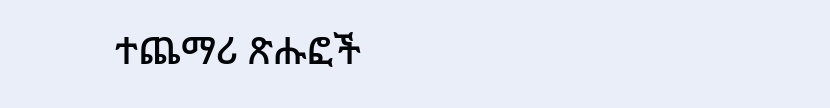ተጨማሪ ጽሑፎች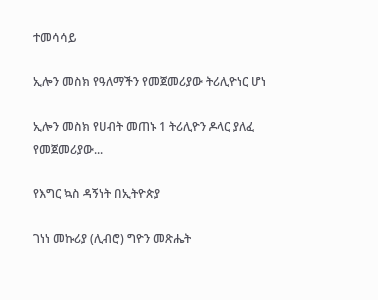ተመሳሳይ

ኢሎን መስክ የዓለማችን የመጀመሪያው ትሪሊዮነር ሆነ

ኢሎን መስክ የሀብት መጠኑ 1 ትሪሊዮን ዶላር ያለፈ የመጀመሪያው...

የእግር ኳስ ዳኝነት በኢትዮጵያ

ገነነ መኩሪያ (ሊብሮ) ግዮን መጽሔት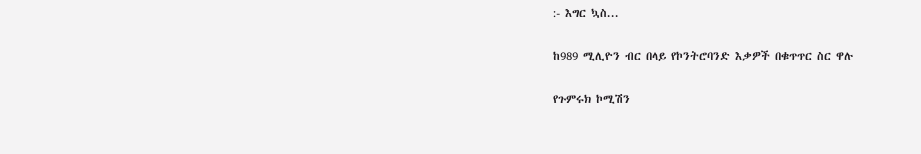:- እግር ኳስ...

ከ989 ሚሊዮን ብር በላይ የኮንትሮባንድ እቃዎች በቁጥጥር ስር ዋሉ

የጉምሩክ ኮሚሽን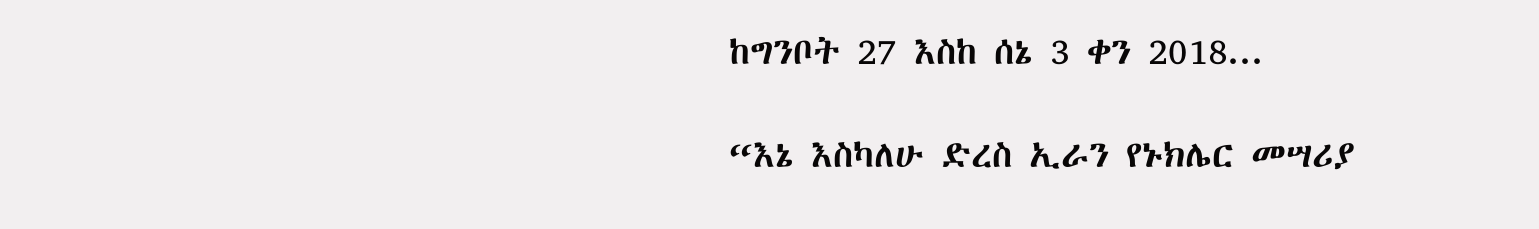ከግንቦት 27 እስከ ሰኔ 3 ቀን 2018...

“እኔ እስካለሁ ድረስ ኢራን የኑክሌር መሣሪያ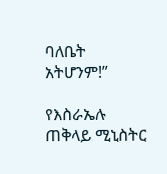ባለቤት አትሆንም!”

የእስራኤሉ ጠቅላይ ሚኒስትር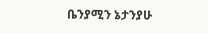ቤንያሚን ኔታንያሁ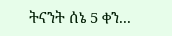ትናንት ሰኔ 5 ቀን...